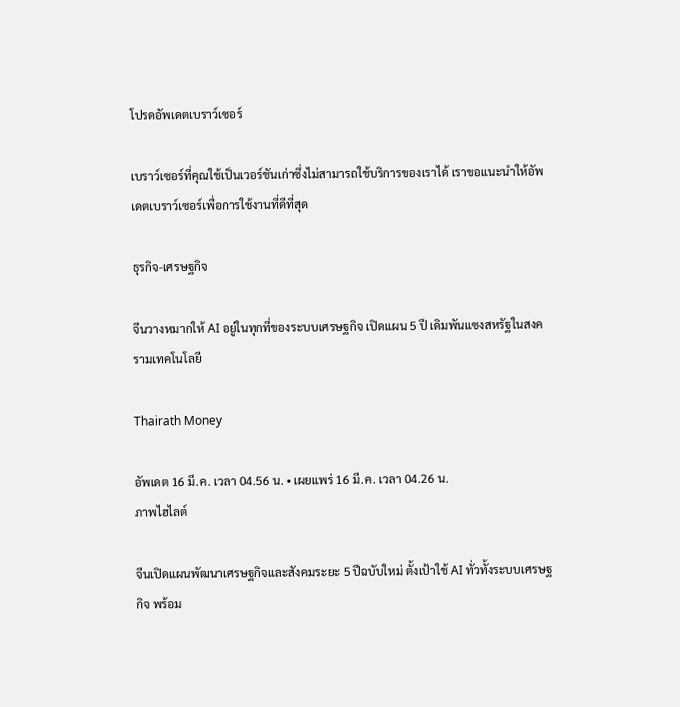โปรดอัพเดตเบราว์เซอร์

เบราว์เซอร์ที่คุณใช้เป็นเวอร์ชันเก่าซึ่งไม่สามารถใช้บริการของเราได้ เราขอแนะนำให้อัพเดตเบราว์เซอร์เพื่อการใช้งานที่ดีที่สุด

ธุรกิจ-เศรษฐกิจ

จีนวางหมากให้ AI อยู่ในทุกที่ของระบบเศรษฐกิจ เปิดแผน 5 ปี เดิมพันแซงสหรัฐในสงครามเทคโนโลยี

Thairath Money

อัพเดต 16 มี.ค. เวลา 04.56 น. • เผยแพร่ 16 มี.ค. เวลา 04.26 น.
ภาพไฮไลต์

จีนเปิดแผนพัฒนาเศรษฐกิจและสังคมระยะ 5 ปีฉบับใหม่ ตั้งเป้าใช้ AI ทั่วทั้งระบบเศรษฐกิจ พร้อม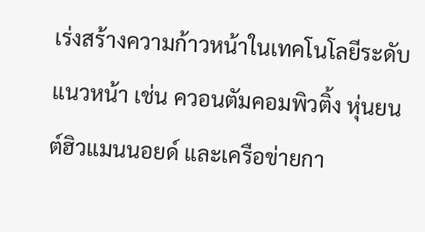เร่งสร้างความก้าวหน้าในเทคโนโลยีระดับแนวหน้า เช่น ควอนตัมคอมพิวติ้ง หุ่นยนต์ฮิวแมนนอยด์ และเครือข่ายกา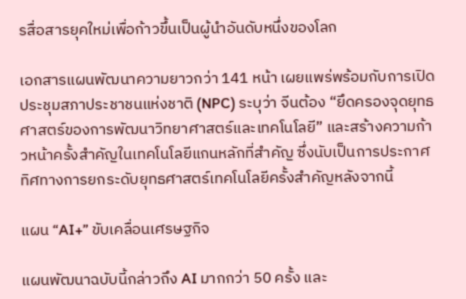รสื่อสารยุคใหม่เพื่อก้าวขึ้นเป็นผู้นำอันดับหนึ่งของโลก

เอกสารแผนพัฒนาความยาวกว่า 141 หน้า เผยแพร่พร้อมกับการเปิดประชุมสภาประชาชนแห่งชาติ (NPC) ระบุว่า จีนต้อง “ยึดครองจุดยุทธศาสตร์ของการพัฒนาวิทยาศาสตร์และเทคโนโลยี” และสร้างความก้าวหน้าครั้งสำคัญในเทคโนโลยีแกนหลักที่สำคัญ ซึ่งนับเป็นการประกาศทิศทางการยกระดับยุทธศาสตร์เทคโนโลยีครั้งสำคัญหลังจากนี้

แผน “AI+” ขับเคลื่อนเศรษฐกิจ

แผนพัฒนาฉบับนี้กล่าวถึง AI มากกว่า 50 ครั้ง และ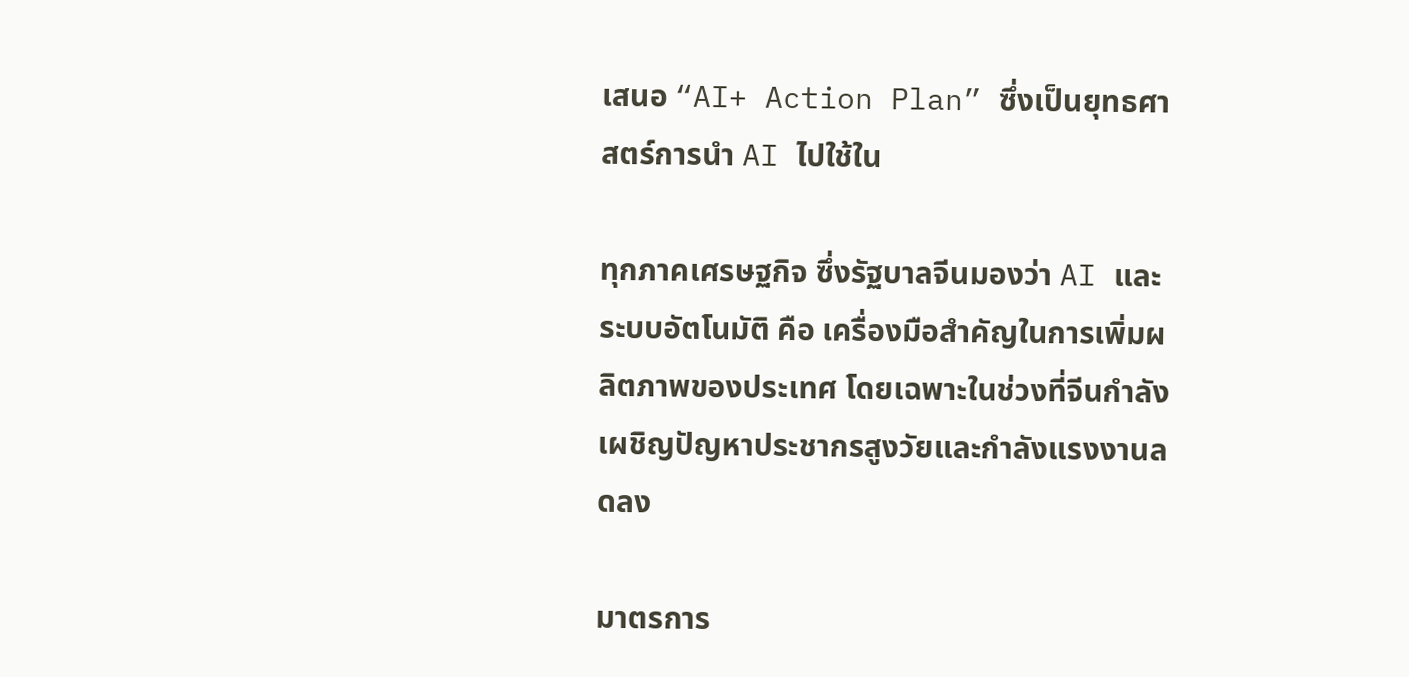เสนอ “AI+ Action Plan” ซึ่งเป็นยุทธศาสตร์การนำ AI ไปใช้ใน

ทุกภาคเศรษฐกิจ ซึ่งรัฐบาลจีนมองว่า AI และระบบอัตโนมัติ คือ เครื่องมือสำคัญในการเพิ่มผลิตภาพของประเทศ โดยเฉพาะในช่วงที่จีนกำลังเผชิญปัญหาประชากรสูงวัยและกำลังแรงงานลดลง

มาตรการ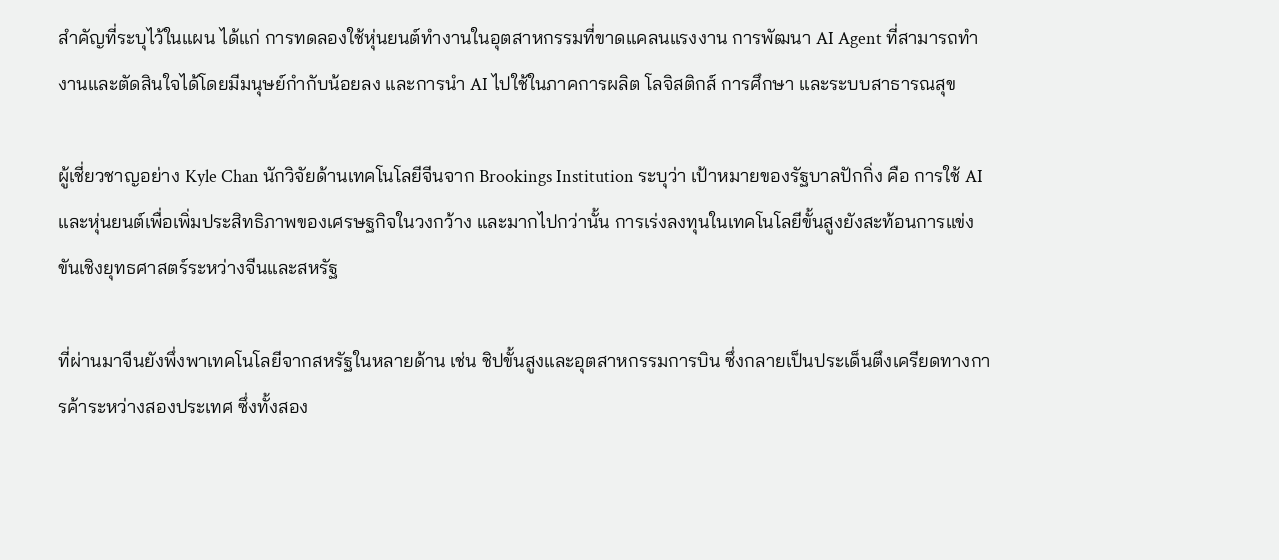สำคัญที่ระบุไว้ในแผน ได้แก่ การทดลองใช้หุ่นยนต์ทำงานในอุตสาหกรรมที่ขาดแคลนแรงงาน การพัฒนา AI Agent ที่สามารถทำงานและตัดสินใจได้โดยมีมนุษย์กำกับน้อยลง และการนำ AI ไปใช้ในภาคการผลิต โลจิสติกส์ การศึกษา และระบบสาธารณสุข

ผู้เชี่ยวชาญอย่าง Kyle Chan นักวิจัยด้านเทคโนโลยีจีนจาก Brookings Institution ระบุว่า เป้าหมายของรัฐบาลปักกิ่ง คือ การใช้ AI และหุ่นยนต์เพื่อเพิ่มประสิทธิภาพของเศรษฐกิจในวงกว้าง และมากไปกว่านั้น การเร่งลงทุนในเทคโนโลยีขั้นสูงยังสะท้อนการแข่งขันเชิงยุทธศาสตร์ระหว่างจีนและสหรัฐ

ที่ผ่านมาจีนยังพึ่งพาเทคโนโลยีจากสหรัฐในหลายด้าน เช่น ชิปขั้นสูงและอุตสาหกรรมการบิน ซึ่งกลายเป็นประเด็นตึงเครียดทางการค้าระหว่างสองประเทศ ซึ่งทั้งสอง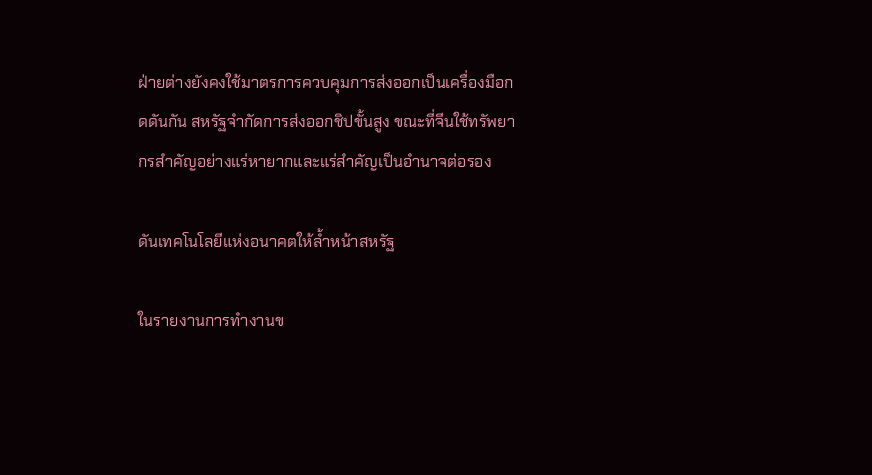ฝ่ายต่างยังคงใช้มาตรการควบคุมการส่งออกเป็นเครื่องมือกดดันกัน สหรัฐจำกัดการส่งออกชิปขั้นสูง ขณะที่จีนใช้ทรัพยากรสำคัญอย่างแร่หายากและแร่สำคัญเป็นอำนาจต่อรอง

ดันเทคโนโลยีแห่งอนาคตให้ล้ำหน้าสหรัฐ

ในรายงานการทำงานข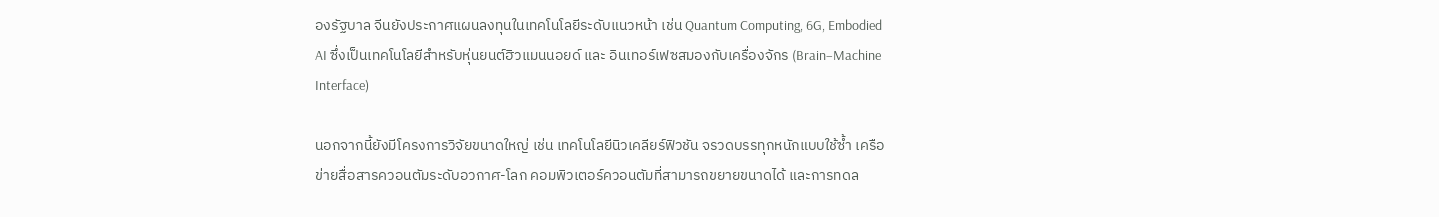องรัฐบาล จีนยังประกาศแผนลงทุนในเทคโนโลยีระดับแนวหน้า เช่น Quantum Computing, 6G, Embodied AI ซึ่งเป็นเทคโนโลยีสำหรับหุ่นยนต์ฮิวแมนนอยด์ และ อินเทอร์เฟซสมองกับเครื่องจักร (Brain–Machine Interface)

นอกจากนี้ยังมีโครงการวิจัยขนาดใหญ่ เช่น เทคโนโลยีนิวเคลียร์ฟิวชัน จรวดบรรทุกหนักแบบใช้ซ้ำ เครือข่ายสื่อสารควอนตัมระดับอวกาศ-โลก คอมพิวเตอร์ควอนตัมที่สามารถขยายขนาดได้ และการทดล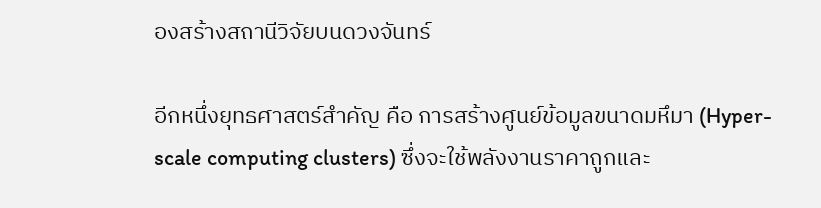องสร้างสถานีวิจัยบนดวงจันทร์

อีกหนึ่งยุทธศาสตร์สำคัญ คือ การสร้างศูนย์ข้อมูลขนาดมหึมา (Hyper-scale computing clusters) ซึ่งจะใช้พลังงานราคาถูกและ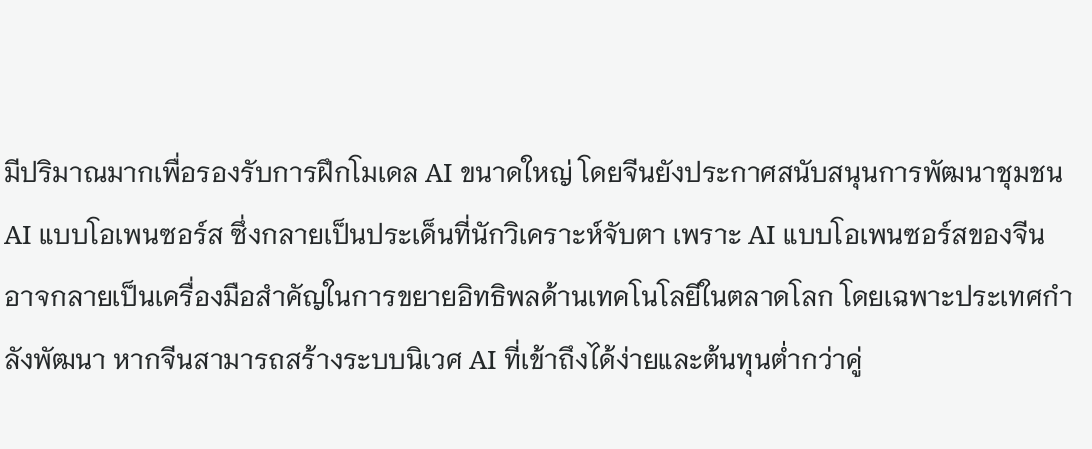มีปริมาณมากเพื่อรองรับการฝึกโมเดล AI ขนาดใหญ่ โดยจีนยังประกาศสนับสนุนการพัฒนาชุมชน AI แบบโอเพนซอร์ส ซึ่งกลายเป็นประเด็นที่นักวิเคราะห์จับตา เพราะ AI แบบโอเพนซอร์สของจีน อาจกลายเป็นเครื่องมือสำคัญในการขยายอิทธิพลด้านเทคโนโลยีในตลาดโลก โดยเฉพาะประเทศกำลังพัฒนา หากจีนสามารถสร้างระบบนิเวศ AI ที่เข้าถึงได้ง่ายและต้นทุนต่ำกว่าคู่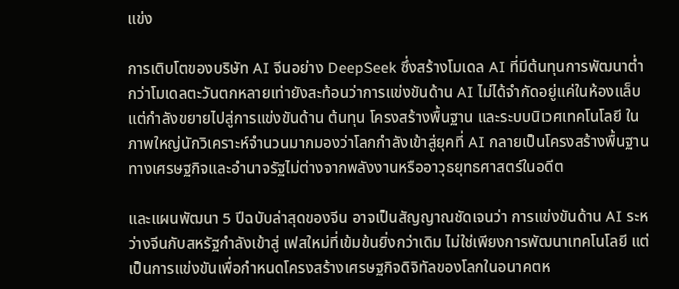แข่ง

การเติบโตของบริษัท AI จีนอย่าง DeepSeek ซึ่งสร้างโมเดล AI ที่มีต้นทุนการพัฒนาต่ำกว่าโมเดลตะวันตกหลายเท่ายังสะท้อนว่าการแข่งขันด้าน AI ไม่ได้จำกัดอยู่แค่ในห้องแล็บ แต่กำลังขยายไปสู่การแข่งขันด้าน ต้นทุน โครงสร้างพื้นฐาน และระบบนิเวศเทคโนโลยี ในภาพใหญ่นักวิเคราะห์จำนวนมากมองว่าโลกกำลังเข้าสู่ยุคที่ AI กลายเป็นโครงสร้างพื้นฐานทางเศรษฐกิจและอำนาจรัฐไม่ต่างจากพลังงานหรืออาวุธยุทธศาสตร์ในอดีต

และแผนพัฒนา 5 ปีฉบับล่าสุดของจีน อาจเป็นสัญญาณชัดเจนว่า การแข่งขันด้าน AI ระหว่างจีนกับสหรัฐกำลังเข้าสู่ เฟสใหม่ที่เข้มข้นยิ่งกว่าเดิม ไม่ใช่เพียงการพัฒนาเทคโนโลยี แต่เป็นการแข่งขันเพื่อกำหนดโครงสร้างเศรษฐกิจดิจิทัลของโลกในอนาคตห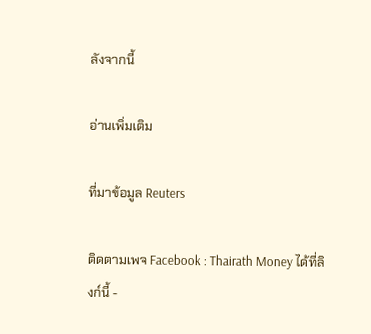ลังจากนี้

อ่านเพิ่มเติม

ที่มาข้อมูล Reuters

ติดตามเพจ Facebook : Thairath Money ได้ที่ลิงก์นี้ -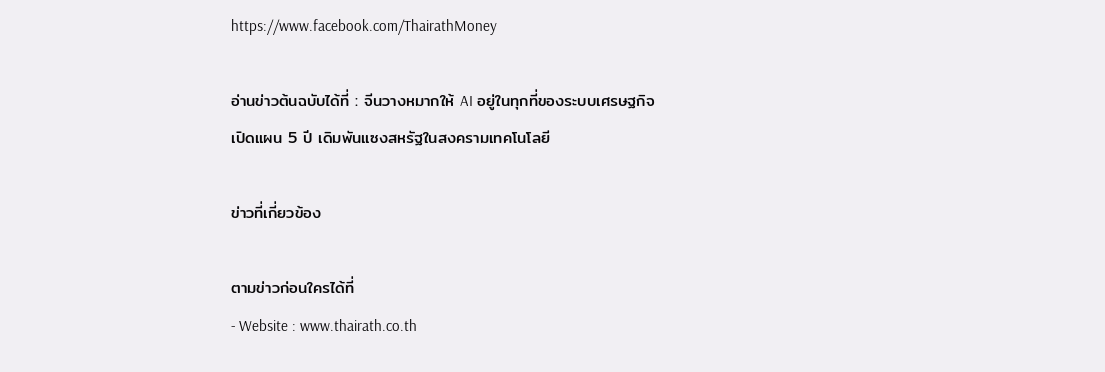https://www.facebook.com/ThairathMoney

อ่านข่าวต้นฉบับได้ที่ : จีนวางหมากให้ AI อยู่ในทุกที่ของระบบเศรษฐกิจ เปิดแผน 5 ปี เดิมพันแซงสหรัฐในสงครามเทคโนโลยี

ข่าวที่เกี่ยวข้อง

ตามข่าวก่อนใครได้ที่
- Website : www.thairath.co.th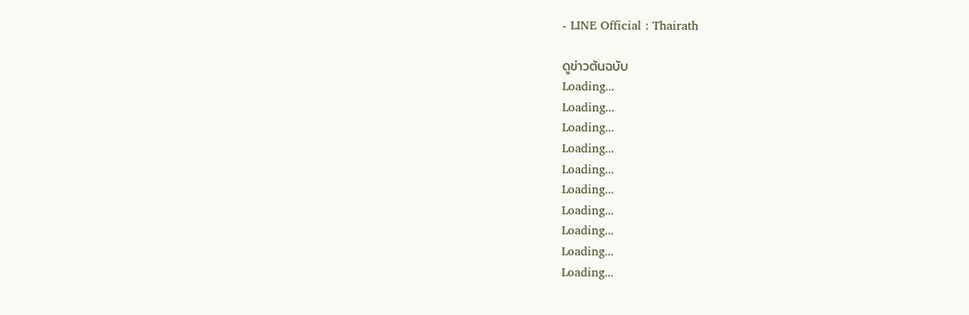- LINE Official : Thairath

ดูข่าวต้นฉบับ
Loading...
Loading...
Loading...
Loading...
Loading...
Loading...
Loading...
Loading...
Loading...
Loading...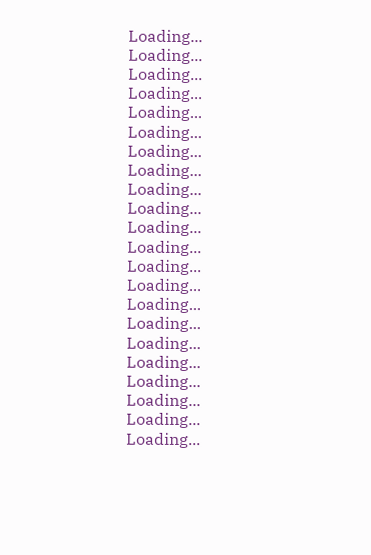Loading...
Loading...
Loading...
Loading...
Loading...
Loading...
Loading...
Loading...
Loading...
Loading...
Loading...
Loading...
Loading...
Loading...
Loading...
Loading...
Loading...
Loading...
Loading...
Loading...
Loading...
Loading...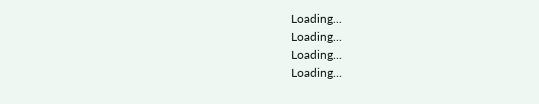Loading...
Loading...
Loading...
Loading...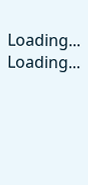Loading...
Loading...